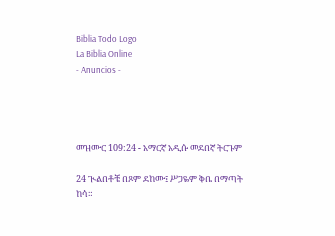Biblia Todo Logo
La Biblia Online
- Anuncios -




መዝሙር 109:24 - አማርኛ አዲሱ መደበኛ ትርጉም

24 ጒልበቶቼ በጾም ደከሙ፤ ሥጋዬም ቅቤ በማጣት ከሳ።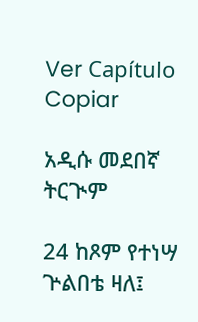Ver Capítulo Copiar

አዲሱ መደበኛ ትርጒም

24 ከጾም የተነሣ ጕልበቴ ዛለ፤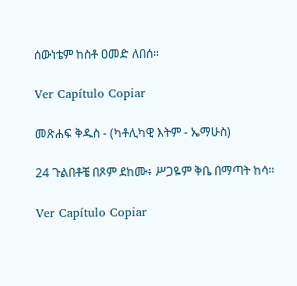ሰውነቴም ከስቶ ዐመድ ለበሰ።

Ver Capítulo Copiar

መጽሐፍ ቅዱስ - (ካቶሊካዊ እትም - ኤማሁስ)

24 ጉልበቶቼ በጾም ደከሙ፥ ሥጋዬም ቅቤ በማጣት ከሳ።

Ver Capítulo Copiar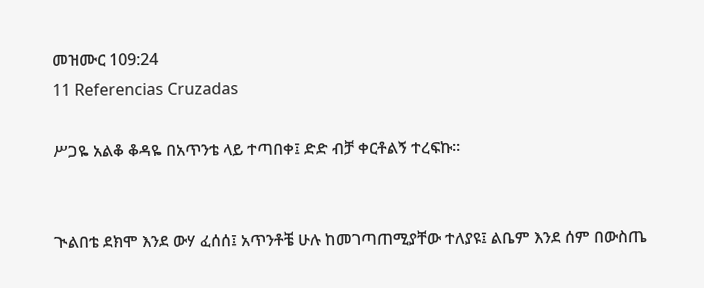መዝሙር 109:24
11 Referencias Cruzadas

ሥጋዬ አልቆ ቆዳዬ በአጥንቴ ላይ ተጣበቀ፤ ድድ ብቻ ቀርቶልኝ ተረፍኩ።


ጒልበቴ ደክሞ እንደ ውሃ ፈሰሰ፤ አጥንቶቼ ሁሉ ከመገጣጠሚያቸው ተለያዩ፤ ልቤም እንደ ሰም በውስጤ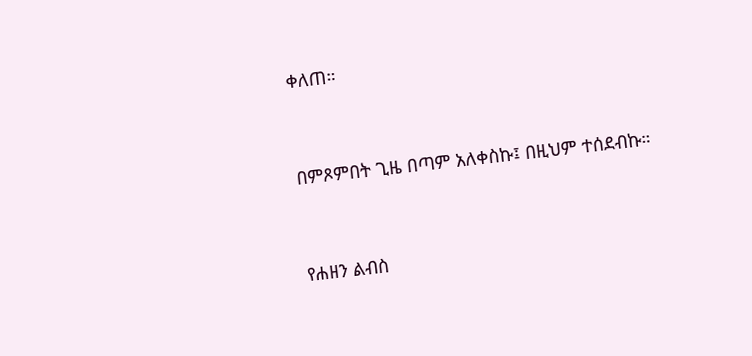ቀለጠ።


በምጾምበት ጊዜ በጣም አለቀስኩ፤ በዚህም ተሰደብኩ።


የሐዘን ልብስ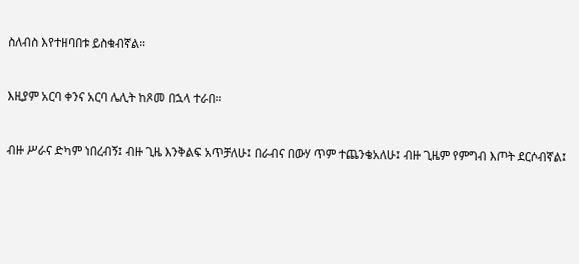ስለብስ እየተዘባበቱ ይስቁብኛል።


እዚያም አርባ ቀንና አርባ ሌሊት ከጾመ በኋላ ተራበ።


ብዙ ሥራና ድካም ነበረብኝ፤ ብዙ ጊዜ እንቅልፍ አጥቻለሁ፤ በራብና በውሃ ጥም ተጨንቄአለሁ፤ ብዙ ጊዜም የምግብ እጦት ደርሶብኛል፤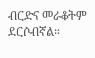ብርድና መራቆትም ደርሶብኛል።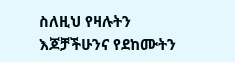ስለዚህ የዛሉትን እጆቻችሁንና የደከሙትን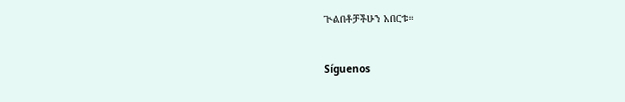ጒልበቶቻችሁን አበርቱ።


Síguenos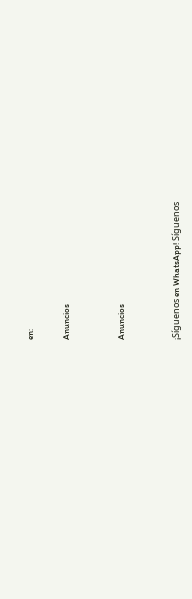en:

Anuncios


Anuncios


¡Síguenos en WhatsApp! Síguenos